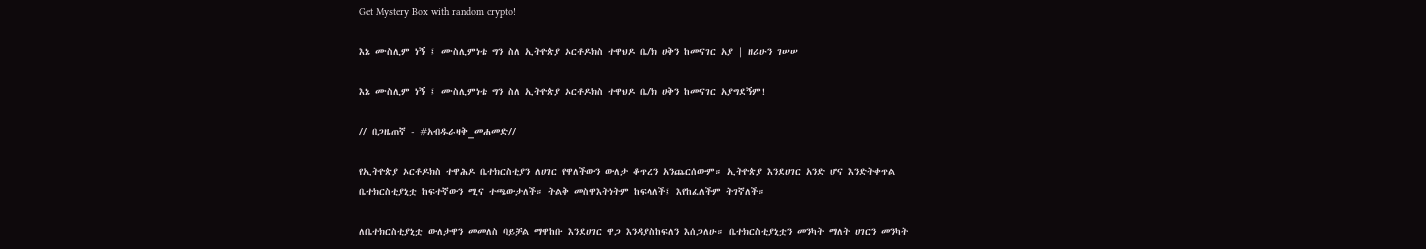Get Mystery Box with random crypto!

እኔ ሙስሊም ነኝ ፤ ሙስሊምነቴ ግን ስለ ኢትዮጵያ ኦርቶዶክስ ተዋህዶ ቤ/ክ ሀቅን ከመናገር አያ | ዘሪሁን ገሠሠ

እኔ ሙስሊም ነኝ ፤ ሙስሊምነቴ ግን ስለ ኢትዮጵያ ኦርቶዶክስ ተዋህዶ ቤ/ክ ሀቅን ከመናገር አያግደኝም!

// በጋዜጠኛ - #አብዱራዛቅ_መሐመድ//

የኢትዮጵያ ኦርቶዶክስ ተዋሕዶ ቤተክርስቲያን ለሀገር የዋለችውን ውለታ ቆጥረን አንጨርሰውም። ኢትዮጵያ እንደሀገር አንድ ሆና እንድትቀጥል ቤተክርስቲያኒቷ ከፍተኛውን ሚና ተጫውታለች። ትልቅ መስዋእትነትም ከፍላለች፤ እየከፈለችም ትገኛለች።

ለቤተክርስቲያኒቷ ውለታዋን መመለስ ባይቻል ማዋከቡ እንደሀገር ዋጋ እንዳያስከፍለን እሰጋለሁ። ቤተክርስቲያኒቷን መንካት ማለት ሀገርን መንካት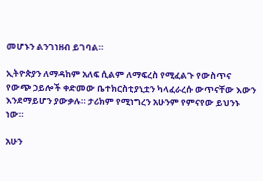መሆኑን ልንገነዘብ ይገባል።

ኢትዮጵያን ለማዳከም አለፍ ሲልም ለማፍረስ የሚፈልጉ የውስጥና የውጭ ኃይሎች ቀድመው ቤተክርስቲያኒቷን ካላፈራረሱ ውጥናቸው እውን እንደማይሆን ያውቃሉ። ታሪክም የሚነግረን አሁንም የምናየው ይህንኑ ነው።

አሁን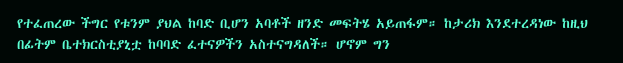የተፈጠረው ችግር የቱንም ያህል ከባድ ቢሆን አባቶች ዘንድ መፍትሄ አይጠፋም። ከታሪክ እንደተረዳነው ከዚህ በፊትም ቤተክርስቲያኒቷ ከባባድ ፈተናዎችን አስተናግዳለች። ሆኖም ግን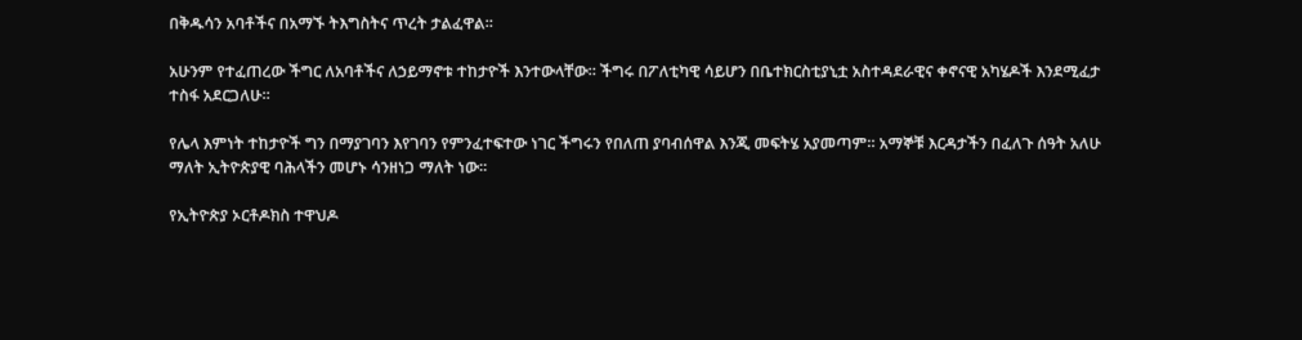በቅዱሳን አባቶችና በአማኙ ትእግስትና ጥረት ታልፈዋል።

አሁንም የተፈጠረው ችግር ለአባቶችና ለኃይማኖቱ ተከታዮች እንተውላቸው። ችግሩ በፖለቲካዊ ሳይሆን በቤተክርስቲያኒቷ አስተዳደራዊና ቀኖናዊ አካሄዶች እንደሚፈታ ተስፋ አደርጋለሁ።

የሌላ እምነት ተከታዮች ግን በማያገባን እየገባን የምንፈተፍተው ነገር ችግሩን የበለጠ ያባብሰዋል እንጂ መፍትሄ አያመጣም። አማኞቹ እርዳታችን በፈለጉ ሰዓት አለሁ ማለት ኢትዮጵያዊ ባሕላችን መሆኑ ሳንዘነጋ ማለት ነው።

የኢትዮጵያ ኦርቶዶክስ ተዋህዶ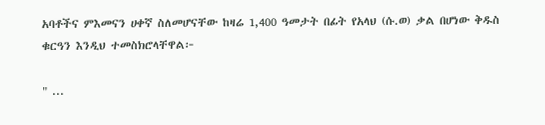አባቶችና ምእመናን ሀቀኛ ስለመሆናቸው ከዛሬ 1,400 ዓመታት በፊት የአላህ (ሱ.ወ) ቃል በሆነው ቅዱስ ቁርዓን እንዲህ ተመስክሮላቸዋል፦

" ...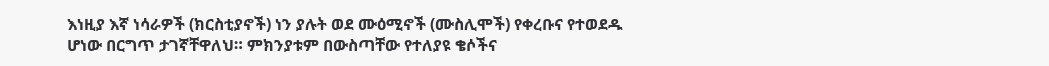እነዚያ እኛ ነሳራዎች (ክርስቲያኖች) ነን ያሉት ወደ ሙዕሚኖች (ሙስሊሞች) የቀረቡና የተወደዱ ሆነው በርግጥ ታገኛቸዋለህ። ምክንያቱም በውስጣቸው የተለያዩ ቄሶችና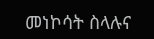መነኮሳት ስላሉና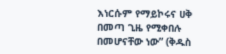እነርሱም የማይኮሩና ሀቅ በመጣ ጊዜ የሚቀበሉ በመሆናቸው ነው” (ቅዱስ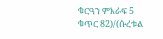ቁርዓን ምእራፍ 5 ቁጥር 82)/(ሱረቱል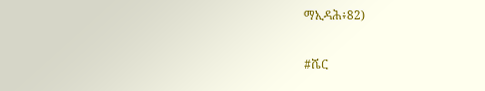ማኢዳሕ፥82)

#ሼር